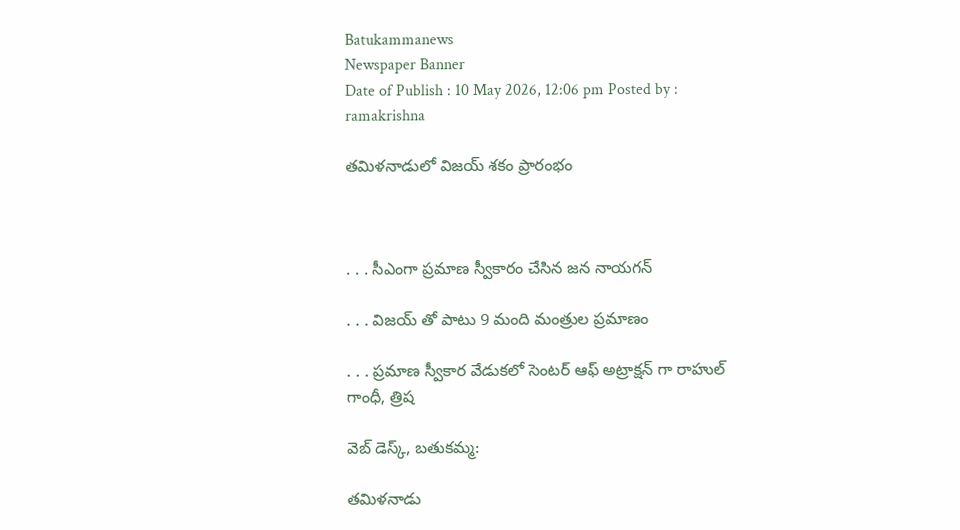Batukammanews
Newspaper Banner
Date of Publish : 10 May 2026, 12:06 pm Posted by : ramakrishna

తమిళనాడులో విజయ్ శకం ప్రారంభం



. . . సీఎంగా ప్రమాణ స్వీకారం చేసిన జన నాయగన్

. . . విజయ్ తో పాటు 9 మంది మంత్రుల ప్రమాణం

. . . ప్రమాణ స్వీకార వేడుకలో సెంటర్ ఆఫ్ అట్రాక్షన్ గా రాహుల్ గాంధీ, త్రిష

వెబ్ డెస్క్, బతుకమ్మ:

తమిళనాడు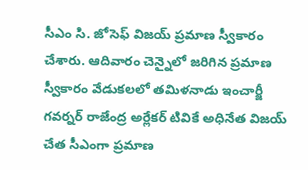సీఎం సి. జోసెఫ్ విజయ్ ప్రమాణ స్వీకారం చేశారు. ఆదివారం చెన్నైలో జరిగిన ప్రమాణ స్వీకారం వేడుకలలో తమిళనాడు ఇంచార్జీ గవర్నర్ రాజేంద్ర అర్లేకర్ టివికే అధినేత విజయ్ చేత సీఎంగా ప్రమాణ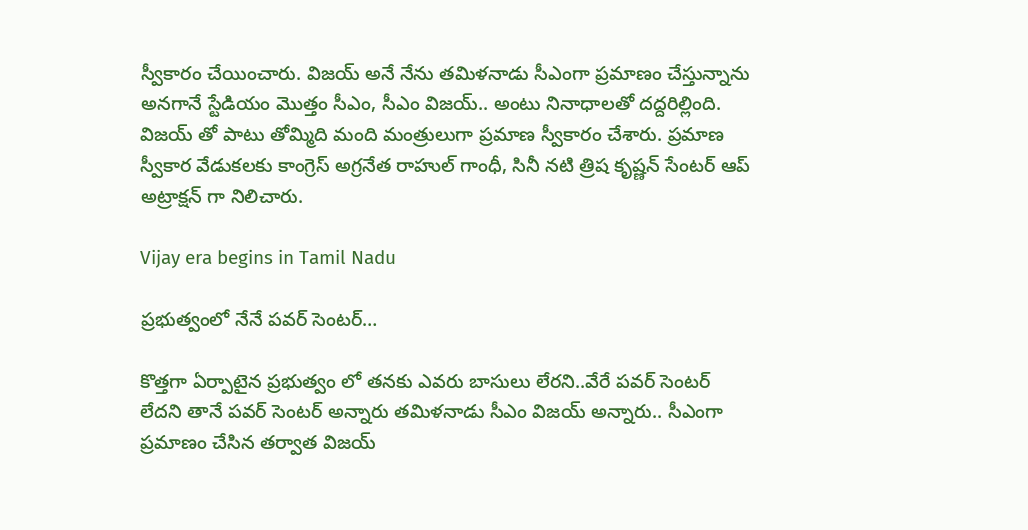స్వీకారం చేయించారు. విజయ్ అనే నేను తమిళనాడు సీఎంగా ప్రమాణం చేస్తున్నాను అనగానే స్టేడియం మొత్తం సీఎం, సీఎం విజయ్.. అంటు నినాధాలతో దద్దరిల్లింది. విజయ్ తో పాటు తోమ్మిది మంది మంత్రులుగా ప్రమాణ స్వీకారం చేశారు. ప్రమాణ స్వీకార వేడుకలకు కాంగ్రెస్ అగ్రనేత రాహుల్ గాంధీ, సినీ నటి త్రిష కృష్ణన్ సేంటర్ ఆప్ అట్రాక్షన్ గా నిలిచారు.

Vijay era begins in Tamil Nadu

ప్రభుత్వంలో నేనే పవర్ సెంటర్…

కొత్తగా ఏర్పాటైన ప్రభుత్వం లో తనకు ఎవరు బాసులు లేరని..వేరే పవర్ సెంటర్ లేదని తానే పవర్ సెంటర్ అన్నారు తమిళనాడు సీఎం విజయ్ అన్నారు.. సీఎంగా ప్రమాణం చేసిన తర్వాత విజయ్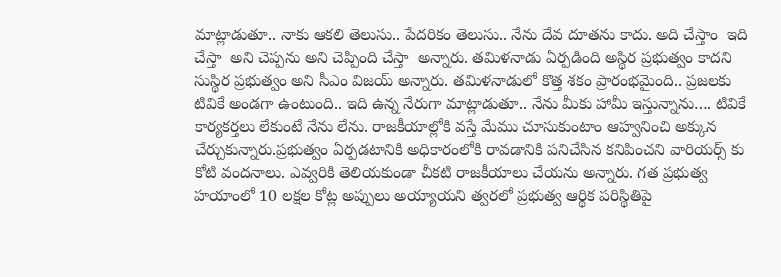మాట్లాడుతూ.. నాకు ఆకలి తెలుసు.. పేదరికం తెలుసు.. నేను దేవ దూతను కాదు. అది చేస్తాం  ఇది చేస్తా  అని చెప్పను అని చెప్పింది చేస్తా  అన్నారు. తమిళనాడు ఏర్పడింది అస్థిర ప్రభుత్వం కాదని సుస్థిర ప్రభుత్వం అని సీఎం విజయ్ అన్నారు. తమిళనాడులో కొత్త శకం ప్రారంభమైంది.. ప్రజలకు టివికే అండగా ఉంటుంది.. ఇది ఉన్న నేరుగా మాట్లాడుతూ.. నేను మీకు హామీ ఇస్తున్నాను…. టివికే కార్యకర్తలు లేకుంటే నేను లేను. రాజకీయాల్లోకి వస్తే మేము చూసుకుంటాం ఆహ్వనించి అక్కున చేర్చుకున్నారు.ప్రభుత్వం ఏర్పడటానికి అధికారంలోకి రావడానికి పనిచేసిన కనిపించని వారియర్స్ కు కోటి వందనాలు. ఎవ్వరికి తెలియకుండా చీకటి రాజకీయాలు చేయను అన్నారు. గత ప్రభుత్వ హయాంలో 10 లక్షల కోట్ల అప్పులు అయ్యాయని త్వరలో ప్రభుత్వ ఆర్థిక పరిస్థితిపై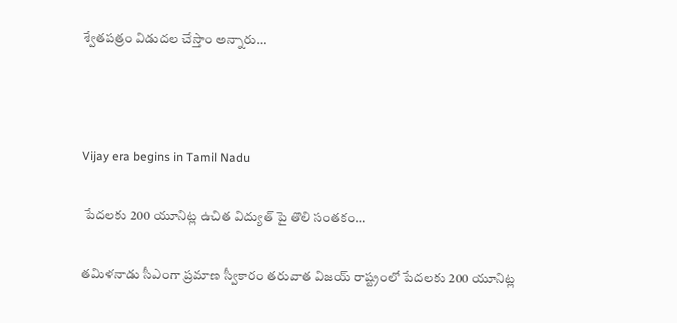శ్వేతపత్రం విడుదల చేస్తాం అన్నారు…



Vijay era begins in Tamil Nadu

 పేదలకు 200 యూనిట్ల ఉచిత విద్యుత్ పై తొలి సంతకం…

తమిళనాడు సీఎంగా ప్రమాణ స్వీకారం తరువాత విజయ్ రాష్ట్రంలో పేదలకు 200 యూనిట్ల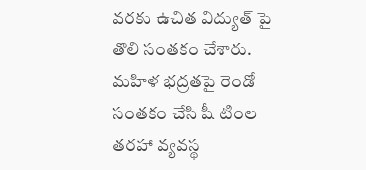వరకు ఉచిత విద్యుత్ పై తొలి సంతకం చేశారు. మహిళ భద్రతపై రెండో సంతకం చేసి షీ టింల తరహా వ్యవస్థ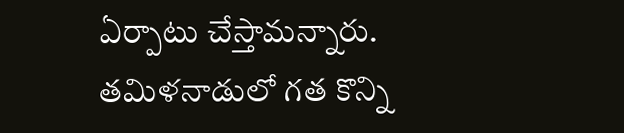ఏర్పాటు చేస్తామన్నారు. తమిళనాడులో గత కొన్ని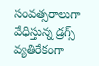సంవత్సరాలుగా వేధిస్తున్న డ్రగ్స్ వ్యతిరేకంగా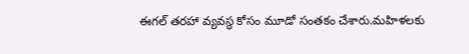ఈగల్ తరహా వ్యవస్థ కోసం మూడో సంతకం చేశారు.మహిళలకు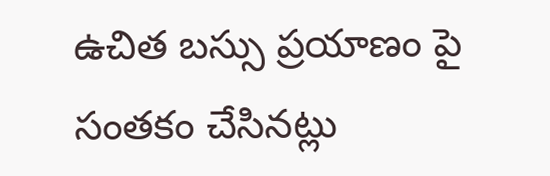ఉచిత బస్సు ప్రయాణం పై సంతకం చేసినట్లు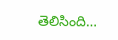తెలిసింది…